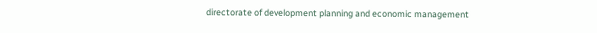directorate of development planning and economic management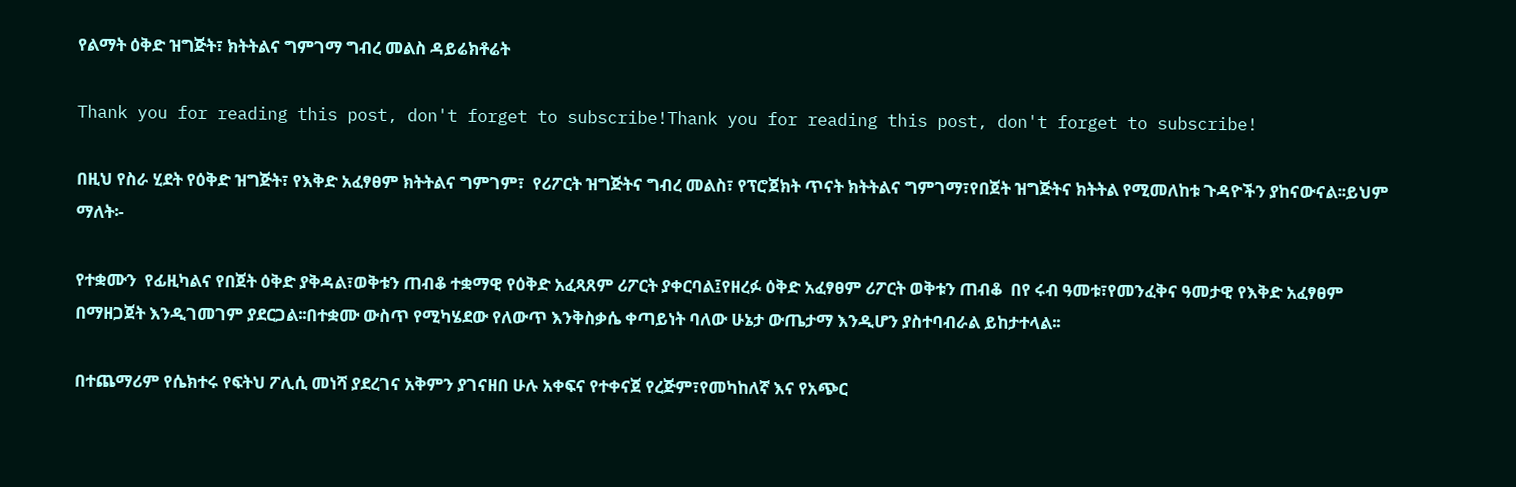የልማት ዕቅድ ዝግጅት፣ ክትትልና ግምገማ ግብረ መልስ ዳይሬክቶሬት

Thank you for reading this post, don't forget to subscribe!Thank you for reading this post, don't forget to subscribe!

በዚህ የስራ ሂደት የዕቅድ ዝግጅት፣ የእቅድ አፈፃፀም ክትትልና ግምገም፣  የሪፖርት ዝግጅትና ግብረ መልስ፣ የፕሮጀክት ጥናት ክትትልና ግምገማ፣የበጀት ዝግጅትና ክትትል የሚመለከቱ ጉዳዮችን ያከናውናል፡፡ይህም ማለት፡-

የተቋሙን  የፊዚካልና የበጀት ዕቅድ ያቅዳል፣ወቅቱን ጠብቆ ተቋማዊ የዕቅድ አፈጻጸም ሪፖርት ያቀርባል፤የዘረፉ ዕቅድ አፈፃፀም ሪፖርት ወቅቱን ጠብቆ  በየ ሩብ ዓመቱ፣የመንፈቅና ዓመታዊ የእቅድ አፈፃፀም በማዘጋጀት እንዲገመገም ያደርጋል፡፡በተቋሙ ውስጥ የሚካሄደው የለውጥ እንቅስቃሴ ቀጣይነት ባለው ሁኔታ ውጤታማ እንዲሆን ያስተባብራል ይከታተላል፡፡

በተጨማሪም የሴክተሩ የፍትህ ፖሊሲ መነሻ ያደረገና አቅምን ያገናዘበ ሁሉ አቀፍና የተቀናጀ የረጅም፣የመካከለኛ እና የአጭር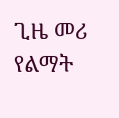ጊዜ መሪ የልማት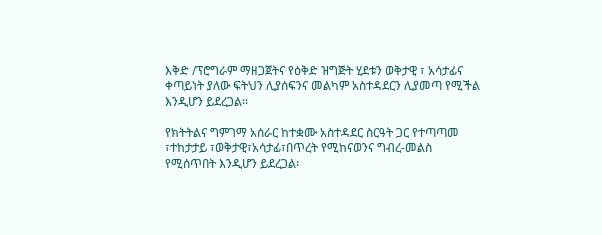እቅድ /ፕሮግራም ማዘጋጀትና የዕቅድ ዝግጅት ሂደቱን ወቅታዊ ፣ አሳታፊና ቀጣይነት ያለው ፍትህን ሊያሰፍንና መልካም አስተዳደርን ሊያመጣ የሚችል እንዲሆን ይደረጋል፡፡

የክትትልና ግምገማ አሰራር ከተቋሙ አስተዳደር ስርዓት ጋር የተጣጣመ ፣ተከታታይ ፣ወቅታዊ፣አሳታፊ፣በጥረት የሚከናወንና ግብረ-መልስ የሚሰጥበት እንዲሆን ይደረጋል፡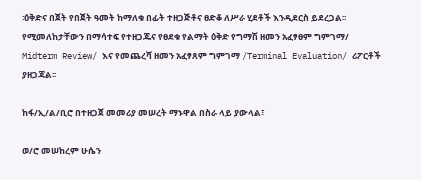፡ዕቅድና በጀት የበጀት ዓመት ከማለቁ በፊት ተዘጋጅቶና ፀድቆ ለሥራ ሂደቶች እንዲደርስ ይደረጋል፡፡የሚመለከታቸውን በማሳተፍ የተዘጋጁና የፀደቁ የልማት ዕቅድ የግማሽ ዘመን አፈፃፀም ግምገማ/ Midterm Review/ እና የመጨረሻ ዘመን አፈፃጸም ግምገማ /Terminal Evaluation/ ሪፖርቶች ያዘጋጃል፡፡

ከፋ/ኢ/ል/ቢሮ በተዘጋጀ መመሪያ መሠረት ማኑዋል በስራ ላይ ያውላል፣

ወ/ሮ መሠከረም ሁሴን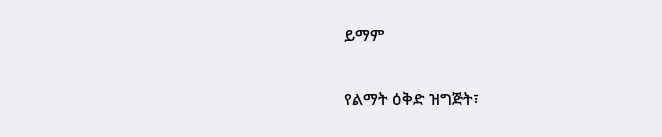ይማም

የልማት ዕቅድ ዝግጅት፣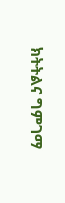ክትትልና ግምገማ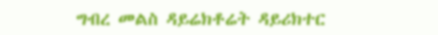ግብረ መልስ ዳይሬክቶሬት ዳይሪክተር